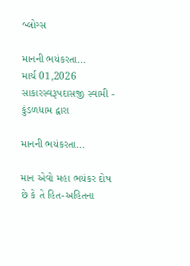બ્લોગ્સ

માનની ભયંકરતા...
માર્ચ 01,2026
સાકારસ્વરૂપદાસજી સ્વામી - કુંડળધામ દ્વારા

માનની ભયંકરતા...

માન એવો મહા ભયંકર દોષ છે કે તે હિત-અહિતના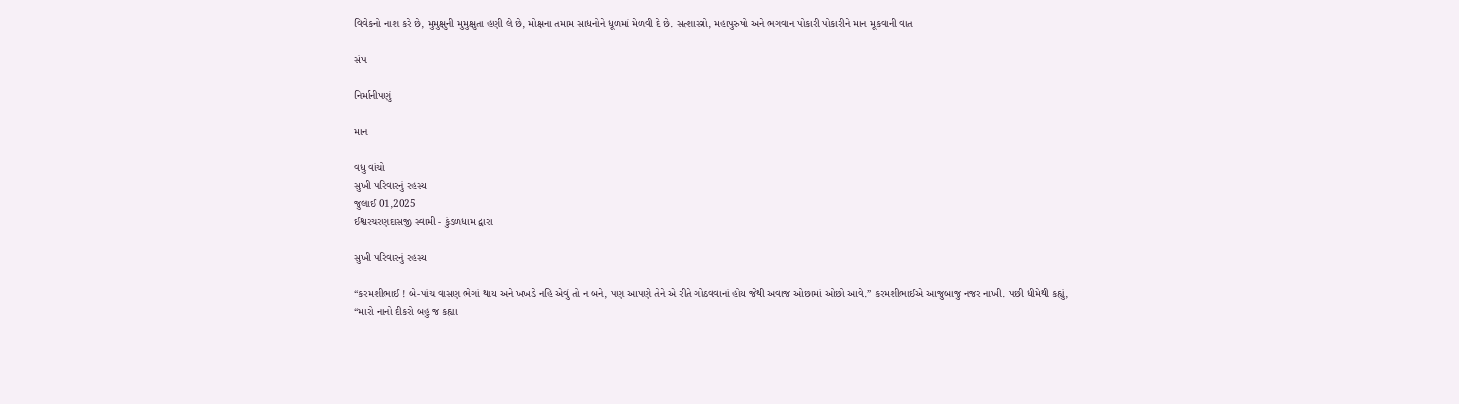વિવેકનો નાશ કરે છે, મુમુક્ષુની મુમુક્ષુતા હણી લે છે, મોક્ષના તમામ સાધનોને ધૂળમાં મેળવી દે છે. સત્શાસ્ત્રો, મહાપુરુષો અને ભગવાન પોકારી પોકારીને માન મૂકવાની વાત

સંપ

નિર્માનીપણું

માન

વધુ વાંચો
સુખી પરિવારનું રહસ્ય
જુલાઈ 01,2025
ઈશ્વરચરણદાસજી સ્વામી - કુંડળધામ દ્વારા

સુખી પરિવારનું રહસ્ય

“કરમશીભાઈ ! બે-પાંચ વાસણ ભેગાં થાય અને ખખડે નહિ એવું તો ન બને, પણ આપણે તેને એ રીતે ગોઠવવાનાં હોય જેથી અવાજ ઓછામાં ઓછો આવે.” કરમશીભાઈએ આજુબાજુ નજર નાખી. પછી ધીમેથી કહ્યું, “મારો નાનો દીકરો બહુ જ કહ્યા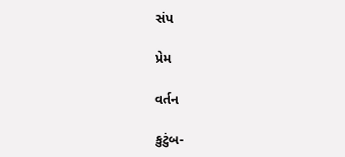સંપ

પ્રેમ

વર્તન

કુટુંબ-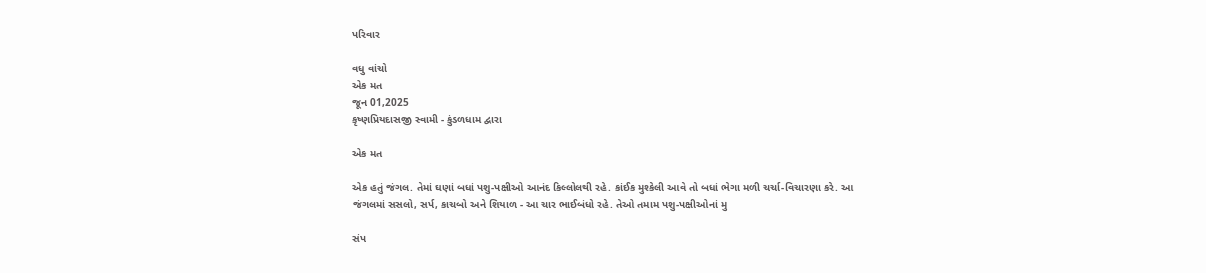પરિવાર

વધુ વાંચો
એક મત
જૂન 01,2025
કૃષ્ણપ્રિયદાસજી સ્વામી - કુંડળધામ દ્વારા

એક મત

એક હતું જંગલ. તેમાં ઘણાં બધાં પશુ-પક્ષીઓ આનંદ કિલ્લોલથી રહે. કાંઈક મુશ્કેલી આવે તો બધાં ભેગા મળી ચર્ચા-વિચારણા કરે. આ જંગલમાં સસલો, સર્પ, કાચબો અને શિયાળ - આ ચાર ભાઈબંધો રહે. તેઓ તમામ પશુ-પક્ષીઓનાં મુ

સંપ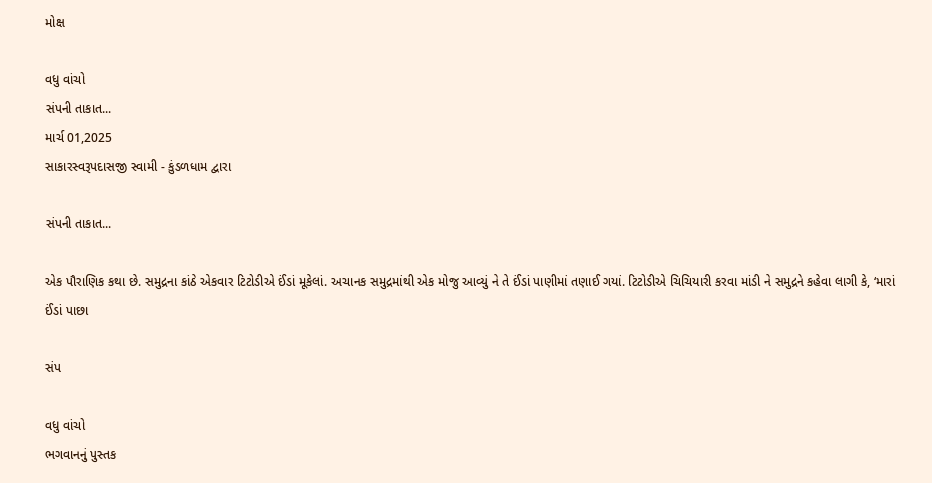મોક્ષ

વધુ વાંચો
સંપની તાકાત...
માર્ચ 01,2025
સાકારસ્વરૂપદાસજી સ્વામી - કુંડળધામ દ્વારા

સંપની તાકાત...

એક પૌરાણિક કથા છે. સમુદ્રના કાંઠે એકવાર ટિટોડીએ ઈંડાં મૂકેલાં. અચાનક સમુદ્રમાંથી એક મોજુ આવ્યું ને તે ઈંડાં પાણીમાં તણાઈ ગયાં. ટિટોડીએ ચિચિયારી કરવા માંડી ને સમુદ્રને કહેવા લાગી કે, ‘મારાં ઈંડાં પાછા

સંપ

વધુ વાંચો
ભગવાનનું પુસ્તક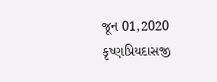જૂન 01,2020
કૃષ્ણપ્રિયદાસજી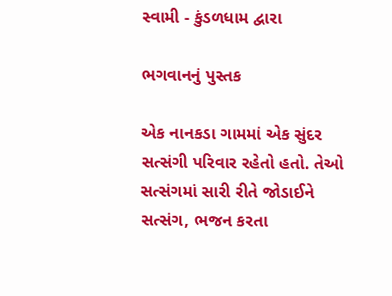સ્વામી - કુંડળધામ દ્વારા

ભગવાનનું પુસ્તક

એક નાનકડા ગામમાં એક સુંદર સત્સંગી પરિવાર રહેતો હતો. તેઓ સત્સંગમાં સારી રીતે જોડાઈને સત્સંગ, ભજન કરતા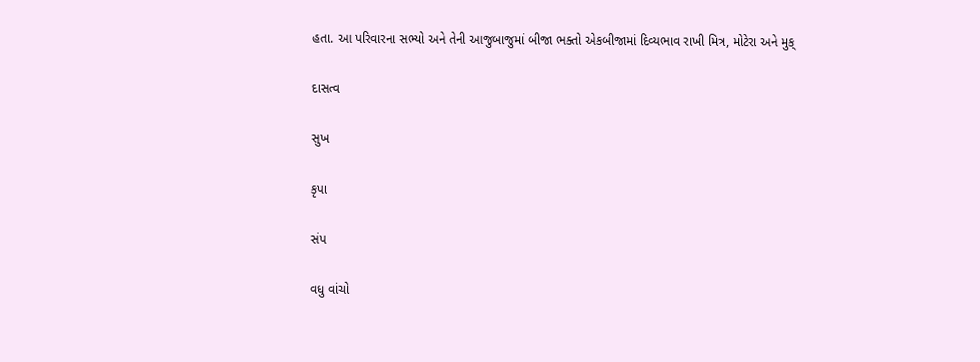હતા. આ પરિવારના સભ્યો અને તેની આજુબાજુમાં બીજા ભક્તો એકબીજામાં દિવ્યભાવ રાખી મિત્ર, મોટેરા અને મુક્

દાસત્વ

સુખ

કૃપા

સંપ

વધુ વાંચો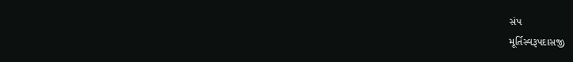સંપ
મૂર્તિસ્વરૂપદાસજી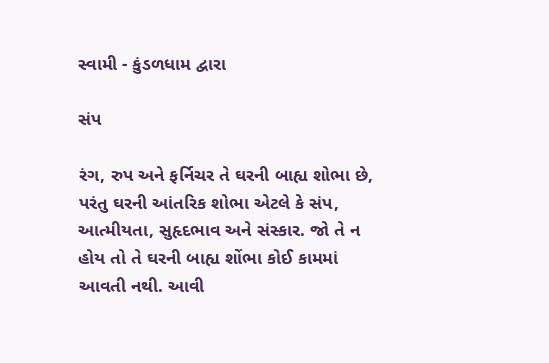સ્વામી - કુંડળધામ દ્વારા

સંપ

રંગ, રુપ અને ફર્નિચર તે ઘરની બાહ્ય શોભા છે, પરંતુ ઘરની આંતરિક શોભા એટલે કે સંપ, આત્મીયતા, સુહૃદભાવ અને સંસ્કાર. જો તે ન હોય તો તે ઘરની બાહ્ય શોંભા કોઈ કામમાં આવતી નથી. આવી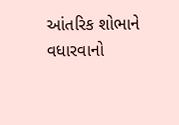આંતરિક શોભાને વધારવાનો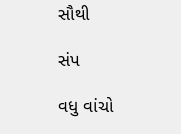સૌથી

સંપ

વધુ વાંચો